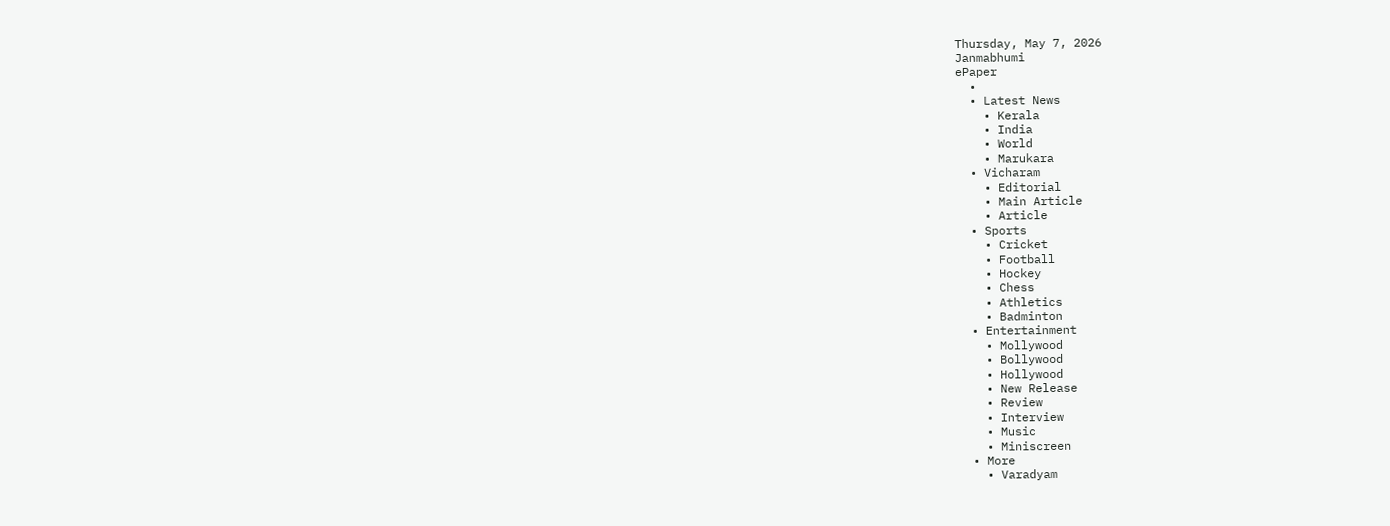Thursday, May 7, 2026
Janmabhumi
ePaper
  •
  • Latest News
    • Kerala
    • India
    • World
    • Marukara
  • Vicharam
    • Editorial
    • Main Article
    • Article
  • Sports
    • Cricket
    • Football
    • Hockey
    • Chess
    • Athletics
    • Badminton
  • Entertainment
    • Mollywood
    • Bollywood
    • Hollywood
    • New Release
    • Review
    • Interview
    • Music
    • Miniscreen
  • More
    • Varadyam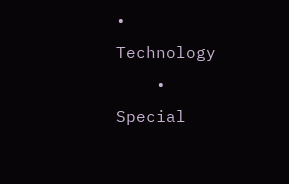• Technology
    • Special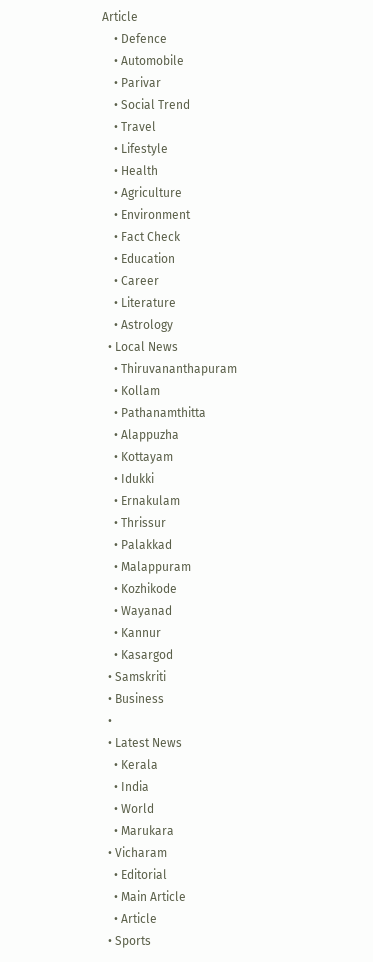Article
    • Defence
    • Automobile
    • Parivar
    • Social Trend
    • Travel
    • Lifestyle
    • Health
    • Agriculture
    • Environment
    • Fact Check
    • Education
    • Career
    • Literature
    • Astrology
  • Local News
    • Thiruvananthapuram
    • Kollam
    • Pathanamthitta
    • Alappuzha
    • Kottayam
    • Idukki
    • Ernakulam
    • Thrissur
    • Palakkad
    • Malappuram
    • Kozhikode
    • Wayanad
    • Kannur
    • Kasargod
  • Samskriti
  • Business
  •
  • Latest News
    • Kerala
    • India
    • World
    • Marukara
  • Vicharam
    • Editorial
    • Main Article
    • Article
  • Sports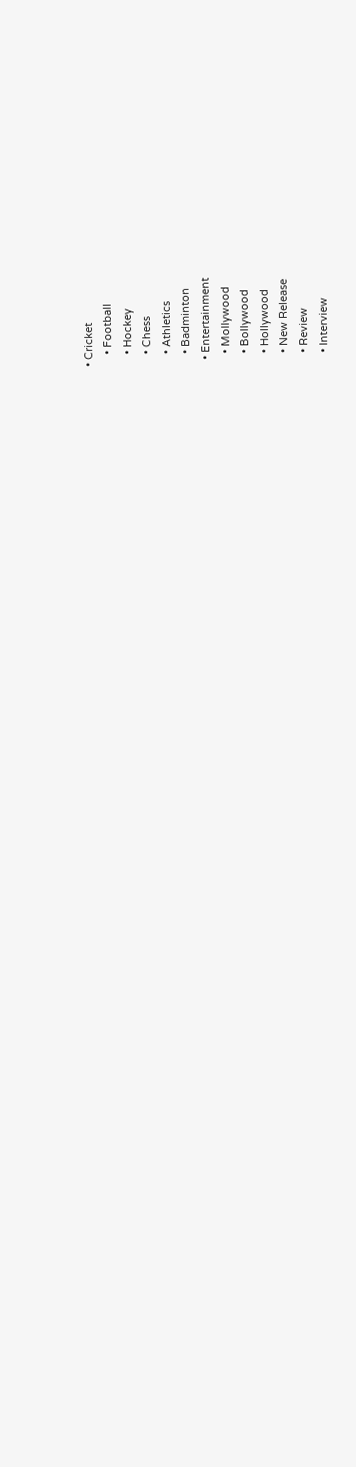• Cricket
    • Football
    • Hockey
    • Chess
    • Athletics
    • Badminton
  • Entertainment
    • Mollywood
    • Bollywood
    • Hollywood
    • New Release
    • Review
    • Interview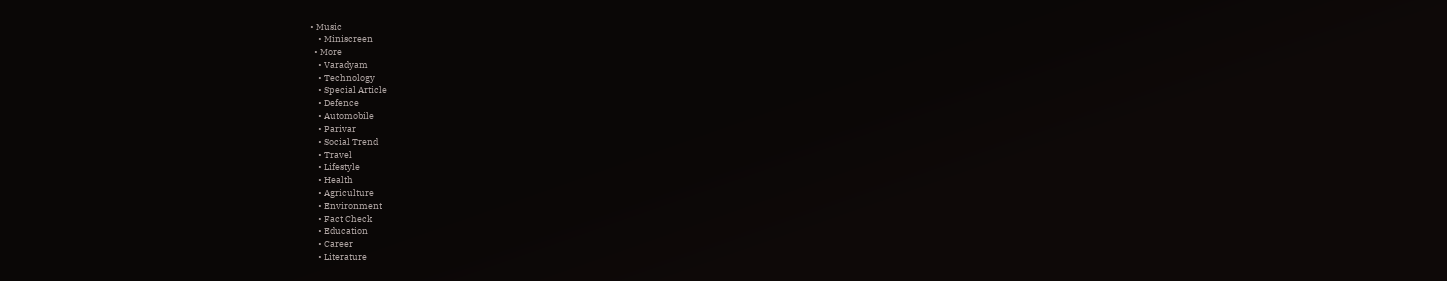• Music
    • Miniscreen
  • More
    • Varadyam
    • Technology
    • Special Article
    • Defence
    • Automobile
    • Parivar
    • Social Trend
    • Travel
    • Lifestyle
    • Health
    • Agriculture
    • Environment
    • Fact Check
    • Education
    • Career
    • Literature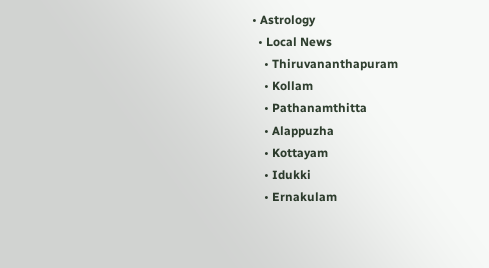• Astrology
  • Local News
    • Thiruvananthapuram
    • Kollam
    • Pathanamthitta
    • Alappuzha
    • Kottayam
    • Idukki
    • Ernakulam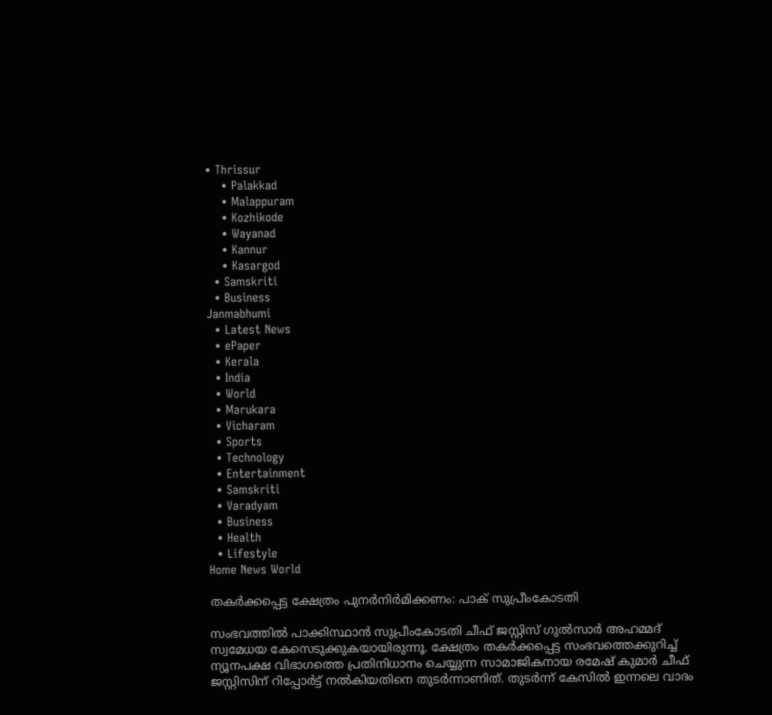• Thrissur
    • Palakkad
    • Malappuram
    • Kozhikode
    • Wayanad
    • Kannur
    • Kasargod
  • Samskriti
  • Business
Janmabhumi
  • Latest News
  • ePaper
  • Kerala
  • India
  • World
  • Marukara
  • Vicharam
  • Sports
  • Technology
  • Entertainment
  • Samskriti
  • Varadyam
  • Business
  • Health
  • Lifestyle
Home News World

തകര്‍ക്കപ്പെട്ട ക്ഷേത്രം പുനര്‍നിര്‍മിക്കണം: പാക് സുപ്രീംകോടതി

സംഭവത്തില്‍ പാക്കിസ്ഥാന്‍ സുപ്രീംകോടതി ചീഫ് ജസ്റ്റിസ് ഗുല്‍സാര്‍ അഹമ്മദ് സ്വമേധയ കേസെടുക്കുകയായിരുന്നൂ. ക്ഷേത്രം തകര്‍ക്കപ്പെട്ട സംഭവത്തെക്കുറിച്ച് ന്യൂനപക്ഷ വിഭാഗത്തെ പ്രതിനിധാനം ചെയ്യുന്ന സാമാജികനായ രമേഷ് കുമാര്‍ ചീഫ് ജസ്റ്റിസിന് റിപ്പോര്‍ട്ട് നല്‍കിയതിനെ തുടര്‍ന്നാണിത്. തുടര്‍ന്ന് കേസില്‍ ഇന്നലെ വാദം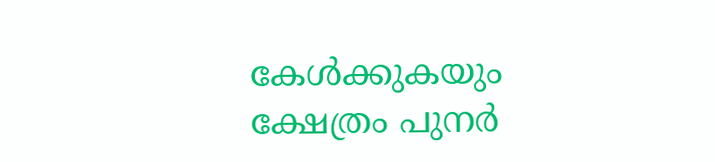കേള്‍ക്കുകയും ക്ഷേത്രം പുനര്‍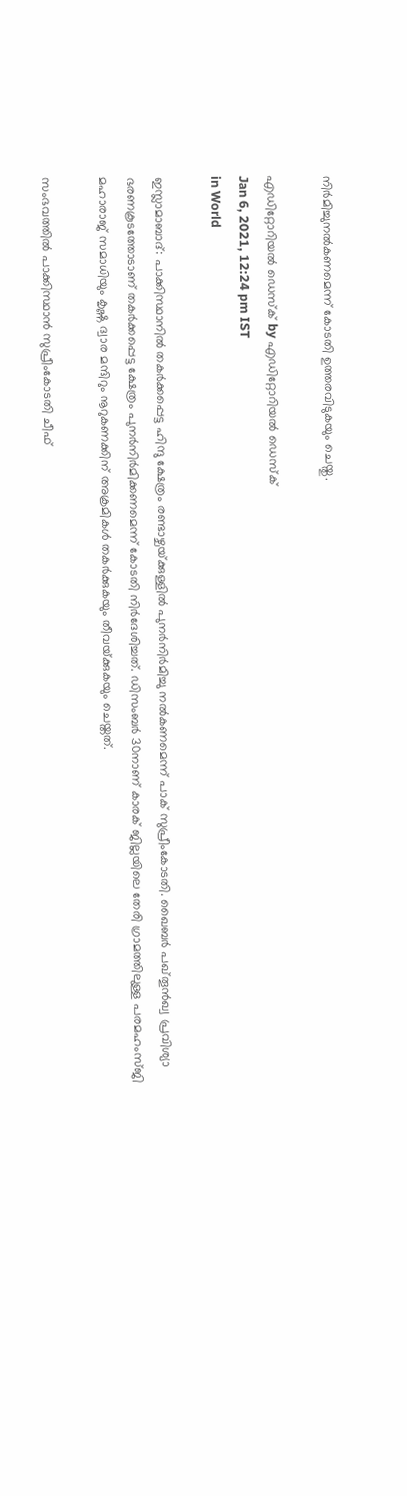നിര്‍മിച്ചുനല്‍കണമെന്ന് കോടതി ഉത്തരവിടുകയും ചെയ്തു.

എഡിറ്റോറിയൽ ഡെസ്ക് by എഡിറ്റോറിയൽ ഡെസ്ക്
Jan 6, 2021, 12:24 pm IST
in World

ഇസ്ലാമാബാദ്: പാക്കിസ്ഥാനില്‍ തകര്‍ക്കപ്പെട്ട ഹിന്ദു ക്ഷേത്രം രണ്ടാഴ്ചയ്‌ക്കുള്ളില്‍ പുനര്‍നിര്‍മിച്ചു നല്‍കണമെന്ന് പാക് സുപ്രീംകോടതി. ഖൈബര്‍ പഖ്തൂന്‍ഖ്വ പ്രവിശ്യാ ഭരണകൂടത്തോടാണ് തകര്‍ക്കപ്പെട്ട ക്ഷേത്രം പുനര്‍നിര്‍മിക്കണമെന്ന് കോടതി നിര്‍ദേശിച്ചത്. ഡിസംബര്‍ 30നാണ് കാരക് ജില്ലയിലെ തേരി ഗ്രാമത്തിലുള്ള പരമഹംസ്ജി മഹാരാജ് സമാധിയും കൃഷ്ണ ദ്വാര മന്ദിറും നൂറുകണക്കിന് അക്രമികള്‍ തകര്‍ക്കുകയും തീവയ്‌ക്കുകയും ചെയ്തത്.

സംഭവത്തില്‍ പാക്കിസ്ഥാന്‍ സുപ്രീംകോടതി ചീഫ്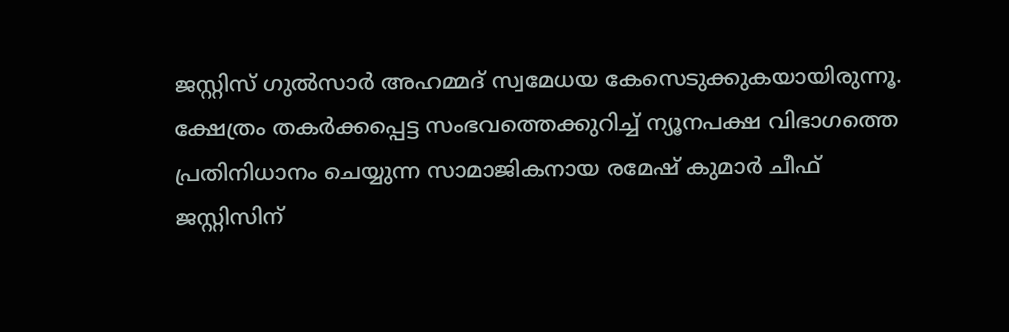ജസ്റ്റിസ് ഗുല്‍സാര്‍ അഹമ്മദ് സ്വമേധയ കേസെടുക്കുകയായിരുന്നൂ. ക്ഷേത്രം തകര്‍ക്കപ്പെട്ട സംഭവത്തെക്കുറിച്ച് ന്യൂനപക്ഷ വിഭാഗത്തെ പ്രതിനിധാനം ചെയ്യുന്ന സാമാജികനായ രമേഷ് കുമാര്‍ ചീഫ് ജസ്റ്റിസിന്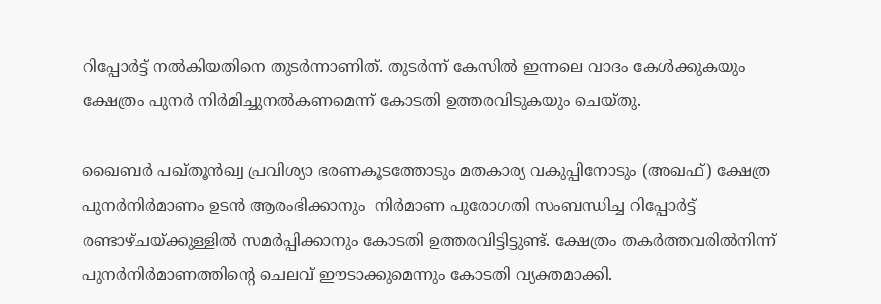റിപ്പോര്‍ട്ട് നല്‍കിയതിനെ തുടര്‍ന്നാണിത്. തുടര്‍ന്ന് കേസില്‍ ഇന്നലെ വാദം കേള്‍ക്കുകയും ക്ഷേത്രം പുനര്‍ നിര്‍മിച്ചുനല്‍കണമെന്ന് കോടതി ഉത്തരവിടുകയും ചെയ്തു.

ഖൈബര്‍ പഖ്തൂന്‍ഖ്വ പ്രവിശ്യാ ഭരണകൂടത്തോടും മതകാര്യ വകുപ്പിനോടും (അഖഫ്) ക്ഷേത്ര പുനര്‍നിര്‍മാണം ഉടന്‍ ആരംഭിക്കാനും  നിര്‍മാണ പുരോഗതി സംബന്ധിച്ച റിപ്പോര്‍ട്ട് രണ്ടാഴ്ചയ്‌ക്കുള്ളില്‍ സമര്‍പ്പിക്കാനും കോടതി ഉത്തരവിട്ടിട്ടുണ്ട്. ക്ഷേത്രം തകര്‍ത്തവരില്‍നിന്ന് പുനര്‍നിര്‍മാണത്തിന്റെ ചെലവ് ഈടാക്കുമെന്നും കോടതി വ്യക്തമാക്കി.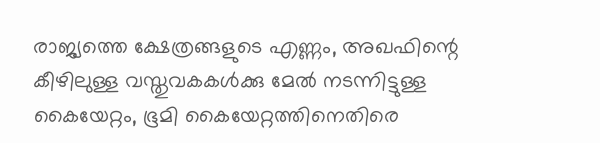രാജ്യത്തെ ക്ഷേത്രങ്ങളുടെ എണ്ണം, അഖഫിന്റെ കീഴിലുള്ള വസ്തുവകകള്‍ക്കു മേല്‍ നടന്നിട്ടുള്ള കൈയേറ്റം, ഭൂമി കൈയേറ്റത്തിനെതിരെ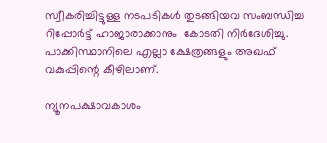സ്വീകരിച്ചിട്ടുള്ള നടപടികള്‍ തുടങ്ങിയവ സംബന്ധിച്ച റിപ്പോര്‍ട്ട് ഹാജാരാക്കാനും  കോടതി നിര്‍ദേശിച്ചു. പാക്കിസ്ഥാനിലെ എല്ലാ ക്ഷേത്രങ്ങളും അഖഫ് വകുപ്പിന്റെ കീഴിലാണ്.

ന്യൂനപക്ഷാവകാശം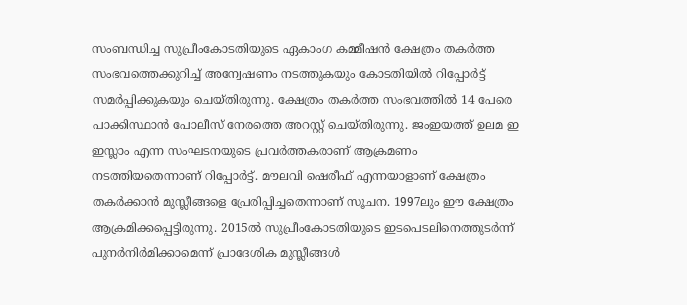സംബന്ധിച്ച സുപ്രീംകോടതിയുടെ ഏകാംഗ കമ്മീഷന്‍ ക്ഷേത്രം തകര്‍ത്ത സംഭവത്തെക്കുറിച്ച് അന്വേഷണം നടത്തുകയും കോടതിയില്‍ റിപ്പോര്‍ട്ട് സമര്‍പ്പിക്കുകയും ചെയ്തിരുന്നു. ക്ഷേത്രം തകര്‍ത്ത സംഭവത്തില്‍ 14 പേരെ പാക്കിസ്ഥാന്‍ പോലീസ് നേരത്തെ അറസ്റ്റ് ചെയ്തിരുന്നു. ജംഇയത്ത് ഉലമ ഇ ഇസ്ലാം എന്ന സംഘടനയുടെ പ്രവര്‍ത്തകരാണ് ആക്രമണം നടത്തിയതെന്നാണ് റിപ്പോര്‍ട്ട്. മൗലവി ഷെരീഫ് എന്നയാളാണ് ക്ഷേത്രം തകര്‍ക്കാന്‍ മുസ്ലീങ്ങളെ പ്രേരിപ്പിച്ചതെന്നാണ് സൂചന. 1997ലും ഈ ക്ഷേത്രം ആക്രമിക്കപ്പെട്ടിരുന്നു. 2015ല്‍ സുപ്രീംകോടതിയുടെ ഇടപെടലിനെത്തുടര്‍ന്ന് പുനര്‍നിര്‍മിക്കാമെന്ന് പ്രാദേശിക മുസ്ലീങ്ങള്‍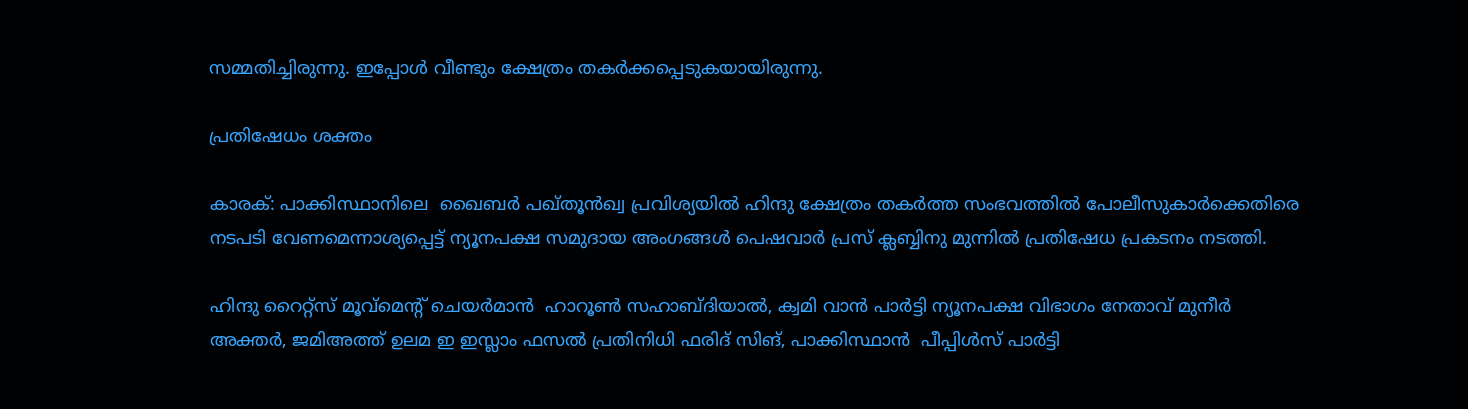സമ്മതിച്ചിരുന്നു. ഇപ്പോള്‍ വീണ്ടും ക്ഷേത്രം തകര്‍ക്കപ്പെടുകയായിരുന്നു.

പ്രതിഷേധം ശക്തം

കാരക്: പാക്കിസ്ഥാനിലെ  ഖൈബര്‍ പഖ്തൂന്‍ഖ്വ പ്രവിശ്യയില്‍ ഹിന്ദു ക്ഷേത്രം തകര്‍ത്ത സംഭവത്തില്‍ പോലീസുകാര്‍ക്കെതിരെ നടപടി വേണമെന്നാശ്യപ്പെട്ട് ന്യൂനപക്ഷ സമുദായ അംഗങ്ങള്‍ പെഷവാര്‍ പ്രസ് ക്ലബ്ബിനു മുന്നില്‍ പ്രതിഷേധ പ്രകടനം നടത്തി.

ഹിന്ദു റൈറ്റ്‌സ് മൂവ്‌മെന്റ് ചെയര്‍മാന്‍  ഹാറൂണ്‍ സഹാബ്ദിയാല്‍, ക്വമി വാന്‍ പാര്‍ട്ടി ന്യൂനപക്ഷ വിഭാഗം നേതാവ് മുനീര്‍ അക്തര്‍, ജമിഅത്ത് ഉലമ ഇ ഇസ്ലാം ഫസല്‍ പ്രതിനിധി ഫരിദ് സിങ്, പാക്കിസ്ഥാന്‍  പീപ്പിള്‍സ് പാര്‍ട്ടി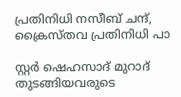പ്രതിനിധി നസീബ് ചന്ദ്, ക്രൈസ്തവ പ്രതിനിധി പാ

സ്റ്റര്‍ ഷെഹസാദ് മുറാദ് തുടങ്ങിയവരുടെ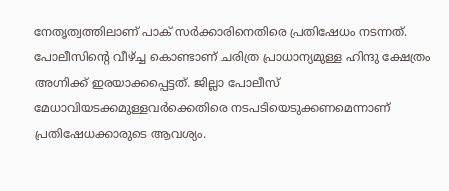നേതൃത്വത്തിലാണ് പാക് സര്‍ക്കാരിനെതിരെ പ്രതിഷേധം നടന്നത്.  പോലീസിന്റെ വീഴ്‌ച്ച കൊണ്ടാണ് ചരിത്ര പ്രാധാന്യമുള്ള ഹിന്ദു ക്ഷേത്രം അഗ്നിക്ക് ഇരയാക്കപ്പെട്ടത്. ജില്ലാ പോലീസ് മേധാവിയടക്കമുള്ളവര്‍ക്കെതിരെ നടപടിയെടുക്കണമെന്നാണ് പ്രതിഷേധക്കാരുടെ ആവശ്യം.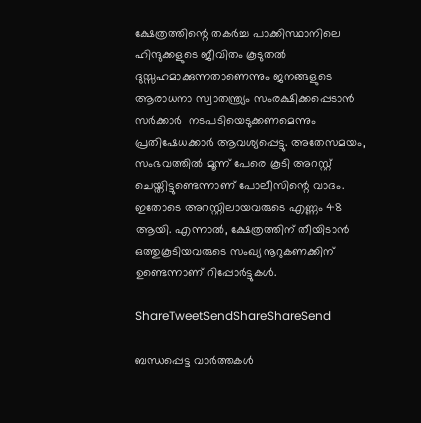ക്ഷേത്രത്തിന്റെ തകര്‍ച്ച പാക്കിസ്ഥാനിലെ ഹിന്ദുക്കളുടെ ജീവിതം കൂടുതല്‍ ദുസ്സഹമാക്കുന്നതാണെന്നും ജനങ്ങളുടെ ആരാധനാ സ്വാതന്ത്ര്യം സംരക്ഷിക്കപ്പെടാന്‍ സര്‍ക്കാര്‍  നടപടിയെടുക്കണമെന്നും പ്രതിഷേധക്കാര്‍ ആവശ്യപ്പെട്ടു. അതേസമയം, സംഭവത്തില്‍ മൂന്ന് പേരെ കൂടി അറസ്റ്റ് ചെയ്തിട്ടുണ്ടെന്നാണ് പോലീസിന്റെ വാദം. ഇതോടെ അറസ്റ്റിലായവരുടെ എണ്ണം 48 ആയി. എന്നാല്‍, ക്ഷേത്രത്തിന് തീയിടാന്‍  ഒത്തുകൂടിയവരുടെ സംഖ്യ നൂറുകണക്കിന് ഉണ്ടെന്നാണ് റിപ്പോര്‍ട്ടുകള്‍.

ShareTweetSendShareShareSend

ബന്ധപ്പെട്ട വാര്‍ത്തകള്‍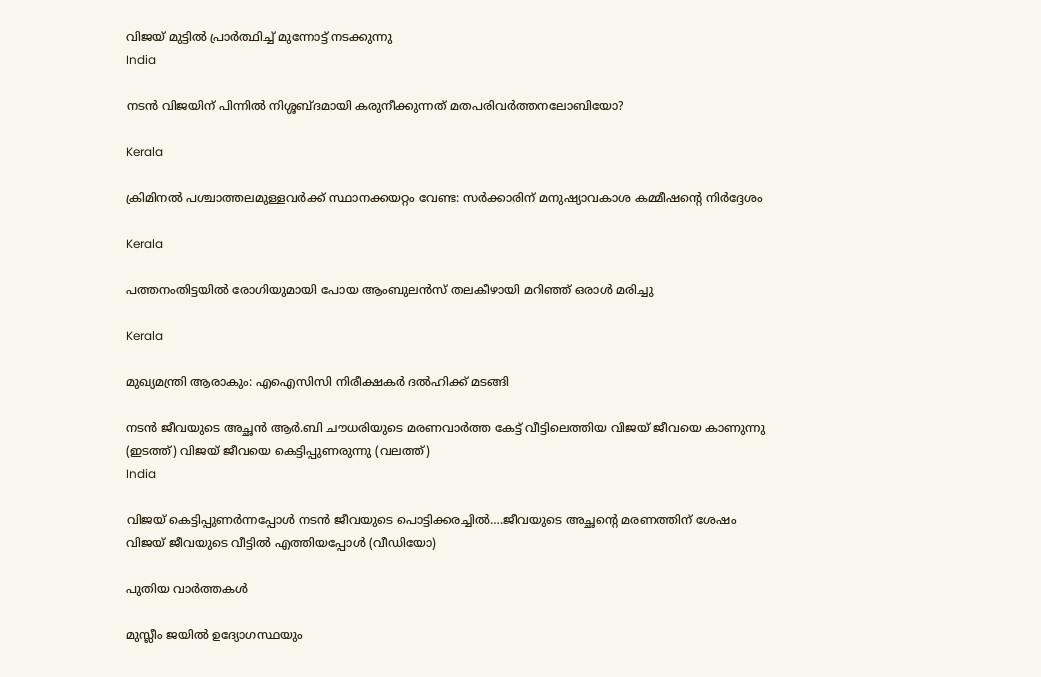വിജയ് മുട്ടില്‍ പ്രാര്‍ത്ഥിച്ച് മുന്നോട്ട് നടക്കുന്നു
India

നടന്‍ വിജയിന് പിന്നില്‍ നിശ്ശബ്ദമായി കരുനീക്കുന്നത് മതപരിവര്‍ത്തനലോബിയോ?

Kerala

ക്രിമിനല്‍ പശ്ചാത്തലമുള്ളവര്‍ക്ക് സ്ഥാനക്കയറ്റം വേണ്ട: സര്‍ക്കാരിന് മനുഷ്യാവകാശ കമ്മീഷന്റെ നിര്‍ദ്ദേശം

Kerala

പത്തനംതിട്ടയില്‍ രോഗിയുമായി പോയ ആംബുലന്‍സ് തലകീഴായി മറിഞ്ഞ് ഒരാള്‍ മരിച്ചു

Kerala

മുഖ്യമന്ത്രി ആരാകും: എഐസിസി നിരീക്ഷകര്‍ ദല്‍ഹിക്ക് മടങ്ങി

നടന്‍ ജീവയുടെ അച്ഛന്‍ ആര്‍.ബി ചൗധരിയുടെ മരണവാര്‍ത്ത കേട്ട് വീട്ടിലെത്തിയ വിജയ് ജീവയെ കാണുന്നു (ഇടത്ത്) വിജയ് ജീവയെ കെട്ടിപ്പുണരുന്നു (വലത്ത്)
India

വിജയ് കെട്ടിപ്പുണര്‍ന്നപ്പോള്‍ നടന്‍ ജീവയുടെ പൊട്ടിക്കരച്ചില്‍….ജീവയുടെ അച്ഛന്റെ മരണത്തിന് ശേഷം വിജയ് ജീവയുടെ വീട്ടില്‍ എത്തിയപ്പോള്‍ (വീഡിയോ)

പുതിയ വാര്‍ത്തകള്‍

മുസ്ലീം ജയില്‍ ഉദ്യോഗസ്ഥയും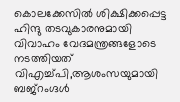കൊലക്കേസില്‍ ശിക്ഷിക്കപ്പെട്ട ഹിന്ദു തടവുകാരനുമായി വിവാഹം വേദമന്ത്രങ്ങളോടെ നടത്തിയത് വിഎച്ച്പി,ആശംസയുമായി ബജ്‌റംഗ്ദള്‍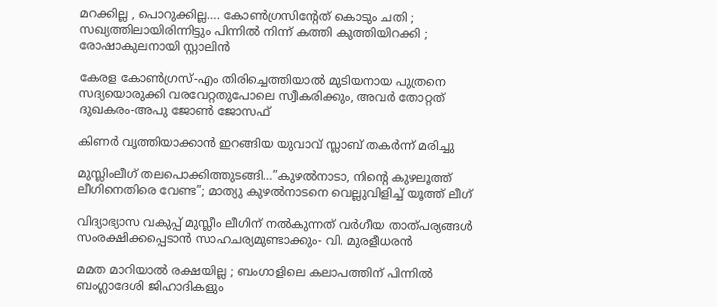മറക്കില്ല , പൊറുക്കില്ല…. കോൺഗ്രസിൻ്റേത് കൊടും ചതി ; സഖ്യത്തിലായിരിന്നിട്ടും പിന്നിൽ നിന്ന് കത്തി കുത്തിയിറക്കി ; രോഷാകുലനായി സ്റ്റാലിൻ

കേരള കോണ്‍ഗ്രസ്-എം തിരിച്ചെത്തിയാല്‍ മുടിയനായ പുത്രനെ സദ്യയൊരുക്കി വരവേറ്റതുപോലെ സ്വീകരിക്കും, അവര്‍ തോറ്റത് ദുഖകരം-അപു ജോണ്‍ ജോസഫ്

കിണര്‍ വൃത്തിയാക്കാന്‍ ഇറങ്ങിയ യുവാവ് സ്ലാബ് തകര്‍ന്ന് മരിച്ചു

മുസ്ലിംലീഗ് തലപൊക്കിത്തുടങ്ങി…”കുഴൽനാടാ, നിന്റെ കുഴലൂത്ത് ലീഗിനെതിരെ വേണ്ട”; മാത്യു കുഴൽനാടനെ വെല്ലുവിളിച്ച് യൂത്ത് ലീഗ്

വിദ്യാഭ്യാസ വകുപ്പ് മുസ്ലീം ലീഗിന് നല്‍കുന്നത് വര്‍ഗീയ താത്പര്യങ്ങള്‍ സംരക്ഷിക്കപ്പെടാന്‍ സാഹചര്യമുണ്ടാക്കും- വി. മുരളീധരന്‍

മമത മാറിയാൽ രക്ഷയില്ല ; ബംഗാളിലെ കലാപത്തിന് പിന്നിൽ ബംഗ്ലാദേശി ജിഹാദികളും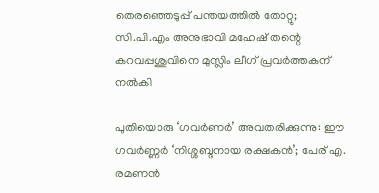തെരഞ്ഞെടുപ്പ് പന്തയത്തില്‍ തോറ്റു; സി.പി.എം അനുഭാവി മഹേഷ് തന്റെ കറവപ്പശുവിനെ മുസ്ലിം ലീഗ് പ്രവര്‍ത്തകന് നല്‍കി

പുതിയൊരു ‘ഗവർണർ’ അവതരിക്കുന്നു: ഈ ഗവർണ്ണർ ‘നിശ്ശബ്ദനായ രക്ഷകൻ’; പേര് എ. രമണൻ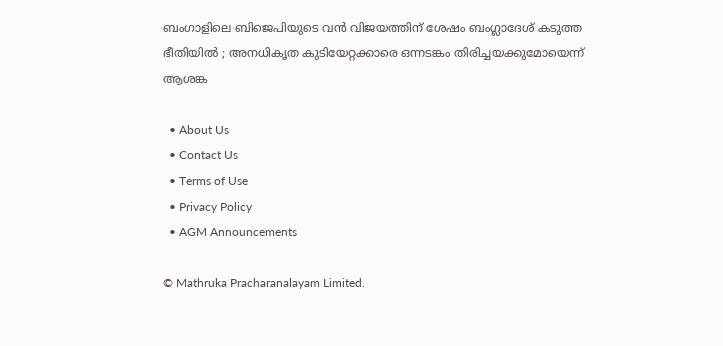ബംഗാളിലെ ബിജെപിയുടെ വൻ വിജയത്തിന് ശേഷം ബംഗ്ലാദേശ് കടുത്ത ഭീതിയിൽ ; അനധികൃത കുടിയേറ്റക്കാരെ ഒന്നടങ്കം തിരിച്ചയക്കുമോയെന്ന് ആശങ്ക

  • About Us
  • Contact Us
  • Terms of Use
  • Privacy Policy
  • AGM Announcements

© Mathruka Pracharanalayam Limited.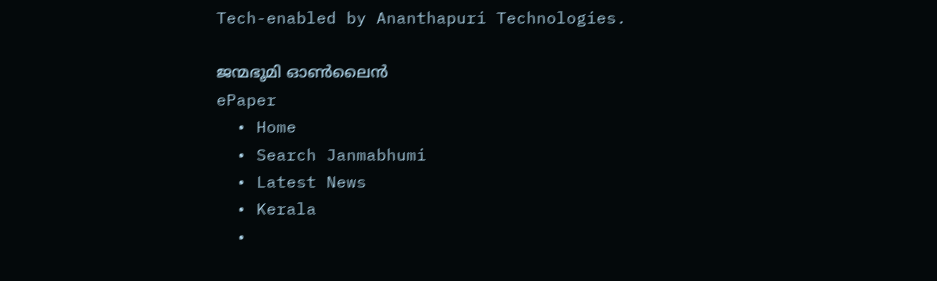Tech-enabled by Ananthapuri Technologies.

ജന്മഭൂമി ഓണ്‍ലൈന്‍
ePaper
  • Home
  • Search Janmabhumi
  • Latest News
  • Kerala
  •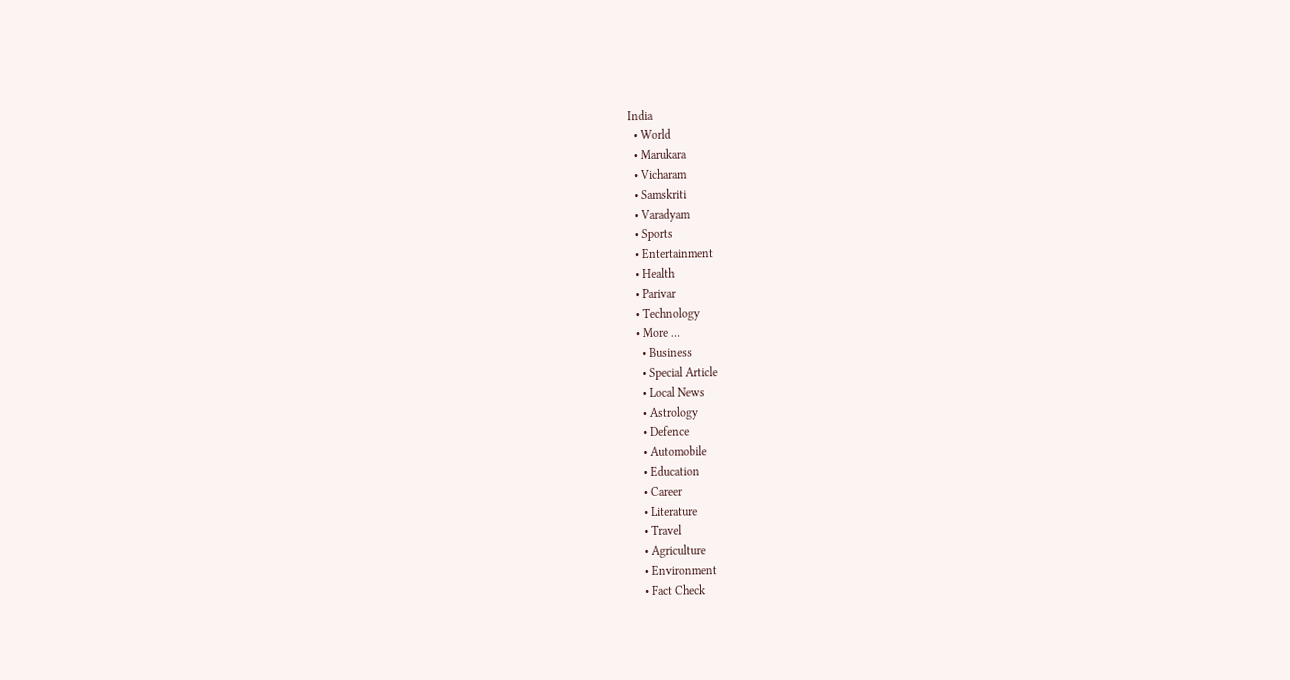India
  • World
  • Marukara
  • Vicharam
  • Samskriti
  • Varadyam
  • Sports
  • Entertainment
  • Health
  • Parivar
  • Technology
  • More …
    • Business
    • Special Article
    • Local News
    • Astrology
    • Defence
    • Automobile
    • Education
    • Career
    • Literature
    • Travel
    • Agriculture
    • Environment
    • Fact Check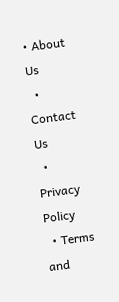• About Us
  • Contact Us
  • Privacy Policy
  • Terms and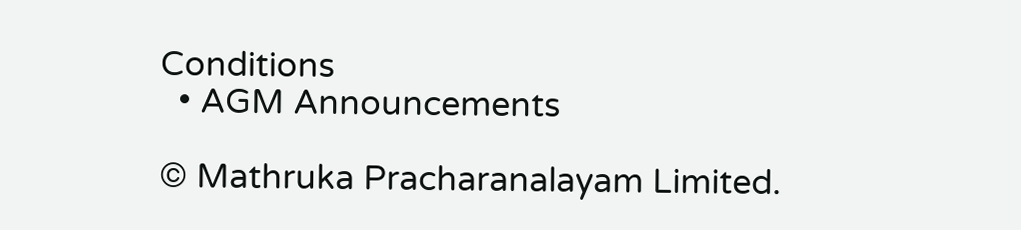Conditions
  • AGM Announcements

© Mathruka Pracharanalayam Limited.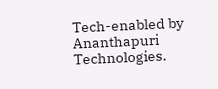Tech-enabled by Ananthapuri Technologies.